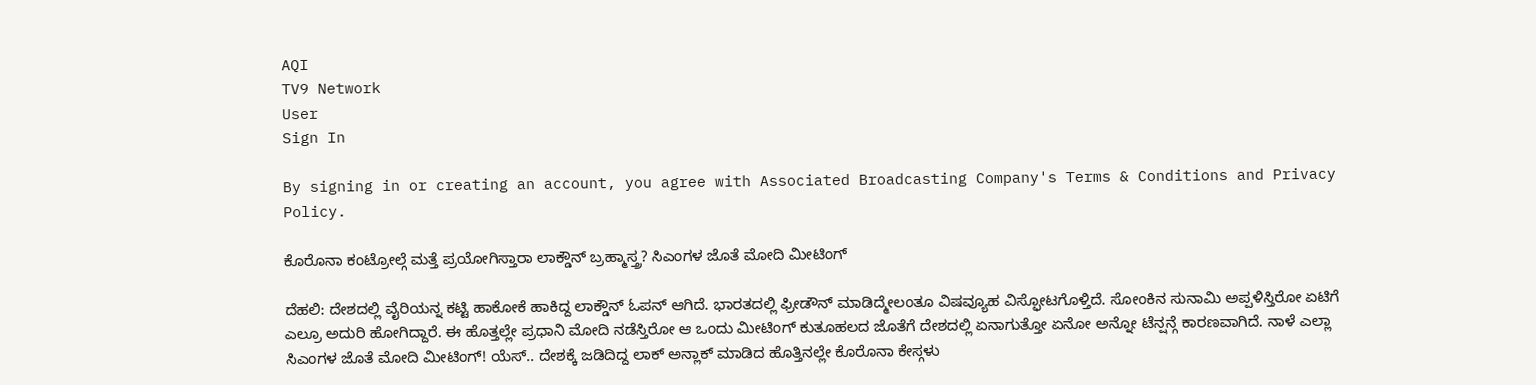AQI
TV9 Network
User
Sign In

By signing in or creating an account, you agree with Associated Broadcasting Company's Terms & Conditions and Privacy Policy.

ಕೊರೊನಾ ಕಂಟ್ರೋಲ್ಗೆ ಮತ್ತೆ ಪ್ರಯೋಗಿಸ್ತಾರಾ ಲಾಕ್ಡೌನ್ ಬ್ರಹ್ಮಾಸ್ತ್ರ? ಸಿಎಂಗಳ ಜೊತೆ ಮೋದಿ ಮೀಟಿಂಗ್

ದೆಹಲಿ: ದೇಶದಲ್ಲಿ ವೈರಿಯನ್ನ ಕಟ್ಟಿ ಹಾಕೋಕೆ ಹಾಕಿದ್ದ ಲಾಕ್ಡೌನ್ ಓಪನ್ ಆಗಿದೆ. ಭಾರತದಲ್ಲಿ ಫ್ರೀಡೌನ್ ಮಾಡಿದ್ಮೇಲಂತೂ ವಿಷವ್ಯೂಹ ವಿಸ್ಫೋಟಗೊಳ್ತಿದೆ. ಸೋಂಕಿನ ಸುನಾಮಿ ಅಪ್ಪಳಿಸ್ತಿರೋ ಏಟಿಗೆ ಎಲ್ರೂ ಅದುರಿ ಹೋಗಿದ್ದಾರೆ. ಈ ಹೊತ್ತಲ್ಲೇ ಪ್ರಧಾನಿ ಮೋದಿ ನಡೆಸ್ತಿರೋ ಆ ಒಂದು ಮೀಟಿಂಗ್ ಕುತೂಹಲದ ಜೊತೆಗೆ ದೇಶದಲ್ಲಿ ಏನಾಗುತ್ತೋ ಏನೋ ಅನ್ನೋ ಟೆನ್ಷನ್ಗೆ ಕಾರಣವಾಗಿದೆ. ನಾಳೆ ಎಲ್ಲಾ ಸಿಎಂಗಳ ಜೊತೆ ಮೋದಿ ಮೀಟಿಂಗ್! ಯೆಸ್.. ದೇಶಕ್ಕೆ ಜಡಿದಿದ್ದ ಲಾಕ್ ಅನ್ಲಾಕ್ ಮಾಡಿದ ಹೊತ್ತಿನಲ್ಲೇ ಕೊರೊನಾ ಕೇಸ್ಗಳು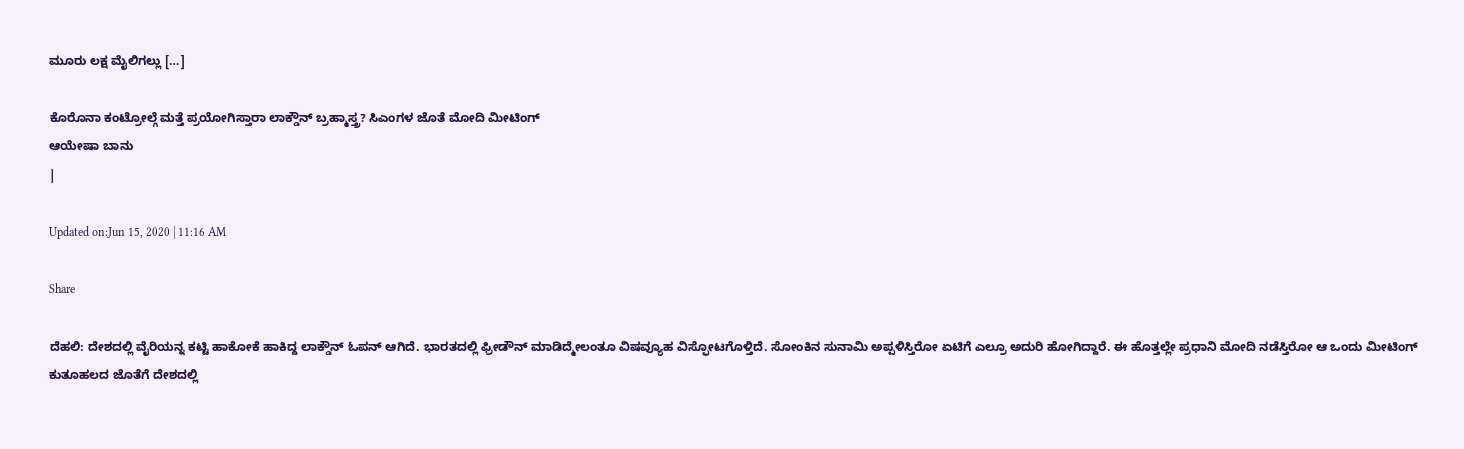ಮೂರು ಲಕ್ಷ ಮೈಲಿಗಲ್ಲು […]

ಕೊರೊನಾ ಕಂಟ್ರೋಲ್ಗೆ ಮತ್ತೆ ಪ್ರಯೋಗಿಸ್ತಾರಾ ಲಾಕ್ಡೌನ್ ಬ್ರಹ್ಮಾಸ್ತ್ರ? ಸಿಎಂಗಳ ಜೊತೆ ಮೋದಿ ಮೀಟಿಂಗ್
ಆಯೇಷಾ ಬಾನು
|

Updated on:Jun 15, 2020 | 11:16 AM

Share

ದೆಹಲಿ: ದೇಶದಲ್ಲಿ ವೈರಿಯನ್ನ ಕಟ್ಟಿ ಹಾಕೋಕೆ ಹಾಕಿದ್ದ ಲಾಕ್ಡೌನ್ ಓಪನ್ ಆಗಿದೆ. ಭಾರತದಲ್ಲಿ ಫ್ರೀಡೌನ್ ಮಾಡಿದ್ಮೇಲಂತೂ ವಿಷವ್ಯೂಹ ವಿಸ್ಫೋಟಗೊಳ್ತಿದೆ. ಸೋಂಕಿನ ಸುನಾಮಿ ಅಪ್ಪಳಿಸ್ತಿರೋ ಏಟಿಗೆ ಎಲ್ರೂ ಅದುರಿ ಹೋಗಿದ್ದಾರೆ. ಈ ಹೊತ್ತಲ್ಲೇ ಪ್ರಧಾನಿ ಮೋದಿ ನಡೆಸ್ತಿರೋ ಆ ಒಂದು ಮೀಟಿಂಗ್ ಕುತೂಹಲದ ಜೊತೆಗೆ ದೇಶದಲ್ಲಿ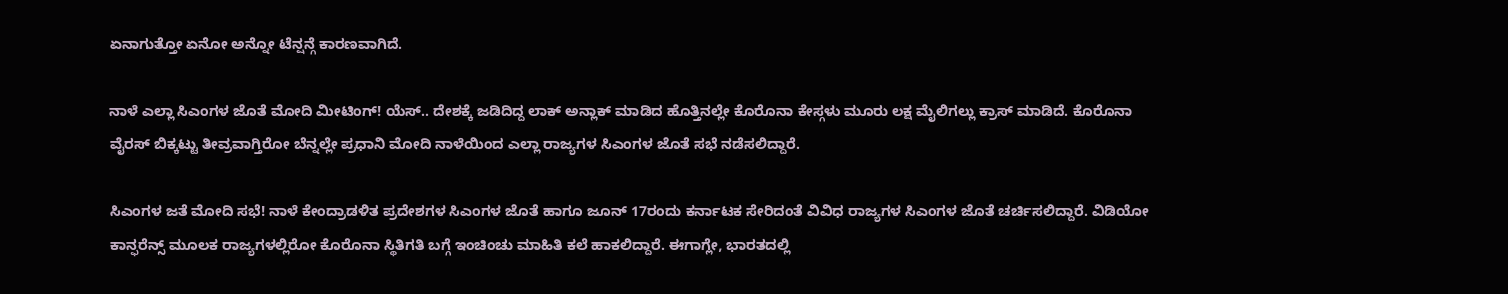ಏನಾಗುತ್ತೋ ಏನೋ ಅನ್ನೋ ಟೆನ್ಷನ್ಗೆ ಕಾರಣವಾಗಿದೆ.

ನಾಳೆ ಎಲ್ಲಾ ಸಿಎಂಗಳ ಜೊತೆ ಮೋದಿ ಮೀಟಿಂಗ್! ಯೆಸ್.. ದೇಶಕ್ಕೆ ಜಡಿದಿದ್ದ ಲಾಕ್ ಅನ್ಲಾಕ್ ಮಾಡಿದ ಹೊತ್ತಿನಲ್ಲೇ ಕೊರೊನಾ ಕೇಸ್ಗಳು ಮೂರು ಲಕ್ಷ ಮೈಲಿಗಲ್ಲು ಕ್ರಾಸ್ ಮಾಡಿದೆ. ಕೊರೊನಾ ವೈರಸ್ ಬಿಕ್ಕಟ್ಟು ತೀವ್ರವಾಗ್ತಿರೋ ಬೆನ್ನಲ್ಲೇ ಪ್ರಧಾನಿ ಮೋದಿ ನಾಳೆಯಿಂದ ಎಲ್ಲಾ ರಾಜ್ಯಗಳ ಸಿಎಂಗಳ ಜೊತೆ ಸಭೆ ನಡೆಸಲಿದ್ದಾರೆ.

ಸಿಎಂಗಳ ಜತೆ ಮೋದಿ ಸಭೆ! ನಾಳೆ ಕೇಂದ್ರಾಡಳಿತ ಪ್ರದೇಶಗಳ ಸಿಎಂಗಳ ಜೊತೆ ಹಾಗೂ ಜೂನ್ 17ರಂದು ಕರ್ನಾಟಕ ಸೇರಿದಂತೆ ವಿವಿಧ ರಾಜ್ಯಗಳ ಸಿಎಂಗಳ ಜೊತೆ ಚರ್ಚಿಸಲಿದ್ದಾರೆ. ವಿಡಿಯೋ ಕಾನ್ಫರೆನ್ಸ್ ಮೂಲಕ ರಾಜ್ಯಗಳಲ್ಲಿರೋ ಕೊರೊನಾ ಸ್ಥಿತಿಗತಿ ಬಗ್ಗೆ ಇಂಚಿಂಚು ಮಾಹಿತಿ ಕಲೆ ಹಾಕಲಿದ್ದಾರೆ. ಈಗಾಗ್ಲೇ, ಭಾರತದಲ್ಲಿ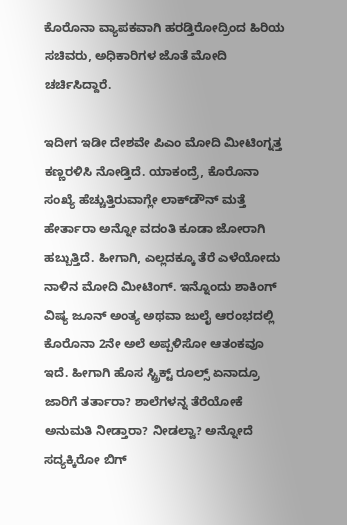ಕೊರೊನಾ ವ್ಯಾಪಕವಾಗಿ ಹರಡ್ತಿರೋದ್ರಿಂದ ಹಿರಿಯ ಸಚಿವರು, ಅಧಿಕಾರಿಗಳ ಜೊತೆ ಮೋದಿ ಚರ್ಚಿಸಿದ್ದಾರೆ.

ಇದೀಗ ಇಡೀ ದೇಶವೇ ಪಿಎಂ ಮೋದಿ ಮೀಟಿಂಗ್ನತ್ತ ಕಣ್ಣರಳಿಸಿ ನೋಡ್ತಿದೆ. ಯಾಕಂದ್ರೆ, ಕೊರೊನಾ ಸಂಖ್ಯೆ ಹೆಚ್ಚುತ್ತಿರುವಾಗ್ಲೇ ಲಾಕ್‌ಡೌನ್‌ ಮತ್ತೆ ಹೇರ್ತಾರಾ ಅನ್ನೋ ವದಂತಿ ಕೂಡಾ ಜೋರಾಗಿ ಹಬ್ಬುತ್ತಿದೆ. ಹೀಗಾಗಿ, ಎಲ್ಲದಕ್ಕೂ ತೆರೆ ಎಳೆಯೋದು ನಾಳಿನ ಮೋದಿ ಮೀಟಿಂಗ್‌. ಇನ್ನೊಂದು ಶಾಕಿಂಗ್ ವಿಷ್ಯ ಜೂನ್ ಅಂತ್ಯ ಅಥವಾ ಜುಲೈ ಆರಂಭದಲ್ಲಿ ಕೊರೊನಾ 2ನೇ ಅಲೆ ಅಪ್ಪಳಿಸೋ ಆತಂಕವೂ ಇದೆ. ಹೀಗಾಗಿ ಹೊಸ ಸ್ಟ್ರಿಕ್ಟ್ ರೂಲ್ಸ್ ಏನಾದ್ರೂ ಜಾರಿಗೆ ತರ್ತಾರಾ? ಶಾಲೆಗಳನ್ನ ತೆರೆಯೋಕೆ ಅನುಮತಿ ನೀಡ್ತಾರಾ? ನೀಡಲ್ವಾ? ಅನ್ನೋದೆ ಸದ್ಯಕ್ಕಿರೋ ಬಿಗ್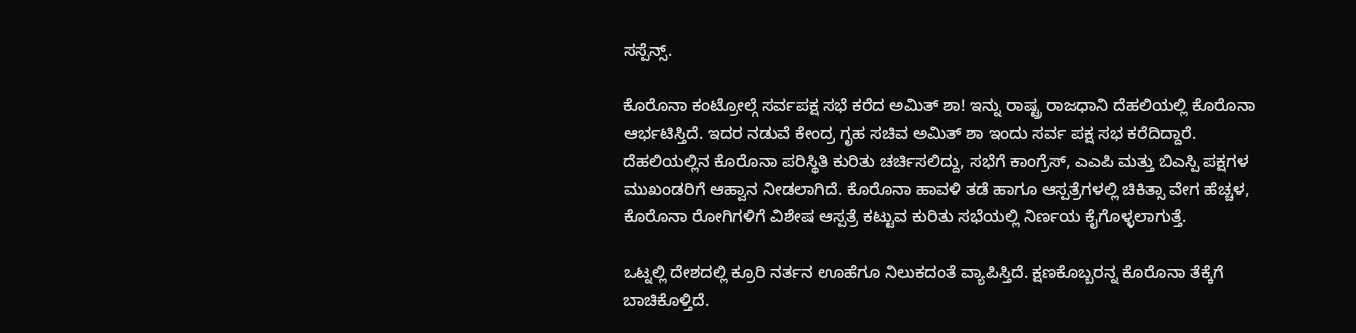ಸಸ್ಪೆನ್ಸ್.

ಕೊರೊನಾ ಕಂಟ್ರೋಲ್ಗೆ ಸರ್ವಪಕ್ಷ ಸಭೆ ಕರೆದ ಅಮಿತ್ ಶಾ! ಇನ್ನು ರಾಷ್ಟ್ರ ರಾಜಧಾನಿ ದೆಹಲಿಯಲ್ಲಿ ಕೊರೊನಾ ಆರ್ಭಟಿಸ್ತಿದೆ. ಇದರ ನಡುವೆ ಕೇಂದ್ರ ಗೃಹ ಸಚಿವ ಅಮಿತ್ ಶಾ ಇಂದು ಸರ್ವ ಪಕ್ಷ ಸಭ ಕರೆದಿದ್ದಾರೆ. ದೆಹಲಿಯಲ್ಲಿನ ಕೊರೊನಾ ಪರಿಸ್ಥಿತಿ ಕುರಿತು ಚರ್ಚಿಸಲಿದ್ದು, ಸಭೆಗೆ ಕಾಂಗ್ರೆಸ್, ಎಎಪಿ ಮತ್ತು ಬಿಎಸ್ಪಿ ಪಕ್ಷಗಳ ಮುಖಂಡರಿಗೆ ಆಹ್ವಾನ ನೀಡಲಾಗಿದೆ. ಕೊರೊನಾ ಹಾವಳಿ ತಡೆ ಹಾಗೂ ಆಸ್ಪತ್ರೆಗಳಲ್ಲಿ ಚಿಕಿತ್ಸಾ ವೇಗ ಹೆಚ್ಚಳ, ಕೊರೊನಾ ರೋಗಿಗಳಿಗೆ ವಿಶೇಷ ಆಸ್ಪತ್ರೆ ಕಟ್ಟುವ ಕುರಿತು ಸಭೆಯಲ್ಲಿ ನಿರ್ಣಯ ಕೈಗೊಳ್ಳಲಾಗುತ್ತೆ.

ಒಟ್ನಲ್ಲಿ ದೇಶದಲ್ಲಿ ಕ್ರೂರಿ ನರ್ತನ ಊಹೆಗೂ ನಿಲುಕದಂತೆ ವ್ಯಾಪಿಸ್ತಿದೆ. ಕ್ಷಣಕೊಬ್ಬರನ್ನ ಕೊರೊನಾ ತೆಕ್ಕೆಗೆ ಬಾಚಿಕೊಳ್ತಿದೆ.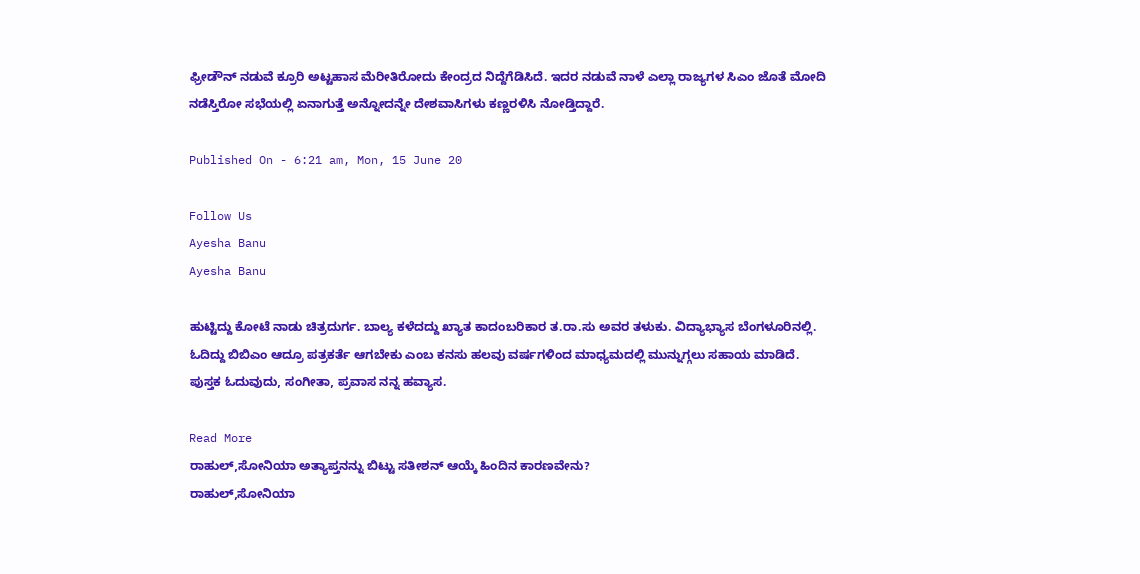ಫ್ರೀಡೌನ್ ನಡುವೆ ಕ್ರೂರಿ ಅಟ್ಟಹಾಸ ಮೆರೀತಿರೋದು ಕೇಂದ್ರದ ನಿದ್ದೆಗೆಡಿಸಿದೆ. ಇದರ ನಡುವೆ ನಾಳೆ ಎಲ್ಲಾ ರಾಜ್ಯಗಳ ಸಿಎಂ ಜೊತೆ ಮೋದಿ ನಡೆಸ್ತಿರೋ ಸಭೆಯಲ್ಲಿ ಏನಾಗುತ್ತೆ ಅನ್ನೋದನ್ನೇ ದೇಶವಾಸಿಗಳು ಕಣ್ಣರಳಿಸಿ ನೋಡ್ತಿದ್ದಾರೆ.

Published On - 6:21 am, Mon, 15 June 20

Follow Us
Ayesha Banu
Ayesha Banu

ಹುಟ್ಟಿದ್ದು ಕೋಟೆ ನಾಡು ಚಿತ್ರದುರ್ಗ. ಬಾಲ್ಯ ಕಳೆದದ್ದು ಖ್ಯಾತ ಕಾದಂಬರಿಕಾರ ತ.ರಾ.ಸು ಅವರ ತಳುಕು. ವಿದ್ಯಾಭ್ಯಾಸ ಬೆಂಗಳೂರಿನಲ್ಲಿ. ಓದಿದ್ದು ಬಿಬಿಎಂ ಆದ್ರೂ ಪತ್ರಕರ್ತೆ ಆಗಬೇಕು ಎಂಬ ಕನಸು ಹಲವು ವರ್ಷಗಳಿಂದ ಮಾಧ್ಯಮದಲ್ಲಿ ಮುನ್ನುಗ್ಗಲು ಸಹಾಯ ಮಾಡಿದೆ. ಪುಸ್ತಕ ಓದುವುದು, ಸಂಗೀತಾ, ಪ್ರವಾಸ ನನ್ನ ಹವ್ಯಾಸ.

Read More
ರಾಹುಲ್,ಸೋನಿಯಾ ಅತ್ಯಾಪ್ತನನ್ನು ಬಿಟ್ಟು ಸತೀಶನ್ ಆಯ್ಕೆ ಹಿಂದಿನ ಕಾರಣವೇನು?
ರಾಹುಲ್,ಸೋನಿಯಾ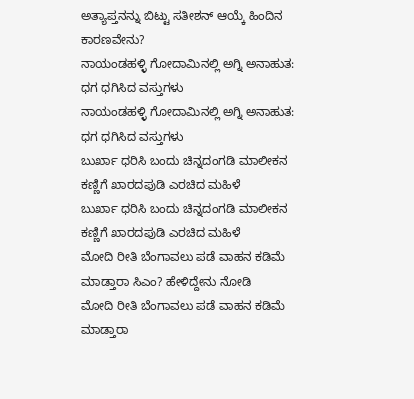ಅತ್ಯಾಪ್ತನನ್ನು ಬಿಟ್ಟು ಸತೀಶನ್ ಆಯ್ಕೆ ಹಿಂದಿನ ಕಾರಣವೇನು?
ನಾಯಂಡಹಳ್ಳಿ ಗೋದಾಮಿನಲ್ಲಿ ಅಗ್ನಿ ಅನಾಹುತ: ಧಗ ಧಗಿಸಿದ ವಸ್ತುಗಳು
ನಾಯಂಡಹಳ್ಳಿ ಗೋದಾಮಿನಲ್ಲಿ ಅಗ್ನಿ ಅನಾಹುತ: ಧಗ ಧಗಿಸಿದ ವಸ್ತುಗಳು
ಬುರ್ಖಾ ಧರಿಸಿ ಬಂದು ಚಿನ್ನದಂಗಡಿ ಮಾಲೀಕನ ಕಣ್ಣಿಗೆ ಖಾರದಪುಡಿ ಎರಚಿದ ಮಹಿಳೆ
ಬುರ್ಖಾ ಧರಿಸಿ ಬಂದು ಚಿನ್ನದಂಗಡಿ ಮಾಲೀಕನ ಕಣ್ಣಿಗೆ ಖಾರದಪುಡಿ ಎರಚಿದ ಮಹಿಳೆ
ಮೋದಿ ರೀತಿ ಬೆಂಗಾವಲು ಪಡೆ ವಾಹನ ಕಡಿಮೆ ಮಾಡ್ತಾರಾ ಸಿಎಂ? ಹೇಳಿದ್ದೇನು ನೋಡಿ
ಮೋದಿ ರೀತಿ ಬೆಂಗಾವಲು ಪಡೆ ವಾಹನ ಕಡಿಮೆ ಮಾಡ್ತಾರಾ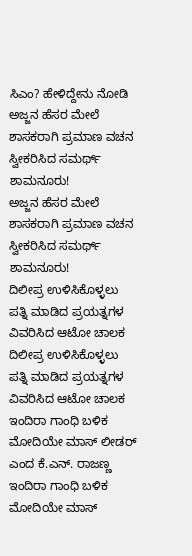ಸಿಎಂ? ಹೇಳಿದ್ದೇನು ನೋಡಿ
ಅಜ್ಜನ ಹೆಸರ ಮೇಲೆ ಶಾಸಕರಾಗಿ ಪ್ರಮಾಣ ವಚನ ಸ್ವೀಕರಿಸಿದ ಸಮರ್ಥ್ ಶಾಮನೂರು!
ಅಜ್ಜನ ಹೆಸರ ಮೇಲೆ ಶಾಸಕರಾಗಿ ಪ್ರಮಾಣ ವಚನ ಸ್ವೀಕರಿಸಿದ ಸಮರ್ಥ್ ಶಾಮನೂರು!
ದಿಲೀಪ್ರ ಉಳಿಸಿಕೊಳ್ಳಲು ಪತ್ನಿ ಮಾಡಿದ ಪ್ರಯತ್ನಗಳ ವಿವರಿಸಿದ ಆಟೋ ಚಾಲಕ
ದಿಲೀಪ್ರ ಉಳಿಸಿಕೊಳ್ಳಲು ಪತ್ನಿ ಮಾಡಿದ ಪ್ರಯತ್ನಗಳ ವಿವರಿಸಿದ ಆಟೋ ಚಾಲಕ
ಇಂದಿರಾ ಗಾಂಧಿ ಬಳಿಕ ಮೋದಿಯೇ ಮಾಸ್ ಲೀಡರ್ ಎಂದ ಕೆ.ಎನ್. ರಾಜಣ್ಣ
ಇಂದಿರಾ ಗಾಂಧಿ ಬಳಿಕ ಮೋದಿಯೇ ಮಾಸ್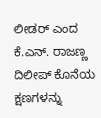ಲೀಡರ್ ಎಂದ ಕೆ.ಎನ್. ರಾಜಣ್ಣ
ದಿಲೀಪ್ ಕೊನೆಯ ಕ್ಷಣಗಳನ್ನು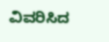ವಿವರಿಸಿದ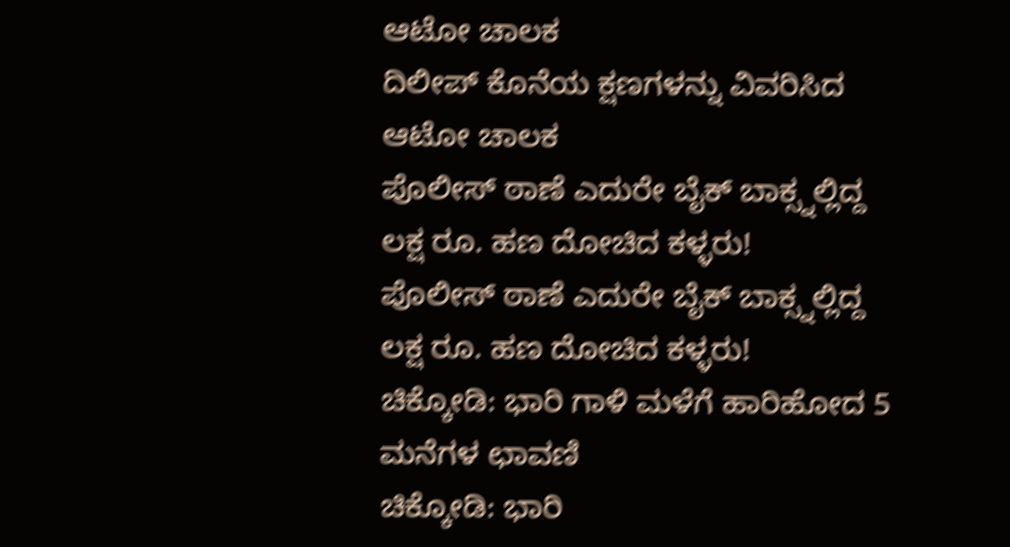ಆಟೋ ಚಾಲಕ
ದಿಲೀಪ್ ಕೊನೆಯ ಕ್ಷಣಗಳನ್ನು ವಿವರಿಸಿದ ಆಟೋ ಚಾಲಕ
ಪೊಲೀಸ್ ಠಾಣೆ ಎದುರೇ ಬೈಕ್ ಬಾಕ್ಸ್ನಲ್ಲಿದ್ದ ಲಕ್ಷ ರೂ. ಹಣ ದೋಚಿದ ಕಳ್ಳರು!
ಪೊಲೀಸ್ ಠಾಣೆ ಎದುರೇ ಬೈಕ್ ಬಾಕ್ಸ್ನಲ್ಲಿದ್ದ ಲಕ್ಷ ರೂ. ಹಣ ದೋಚಿದ ಕಳ್ಳರು!
ಚಿಕ್ಕೋಡಿ: ಭಾರಿ ಗಾಳಿ ಮಳೆಗೆ ಹಾರಿಹೋದ 5 ಮನೆಗಳ ಛಾವಣಿ
ಚಿಕ್ಕೋಡಿ: ಭಾರಿ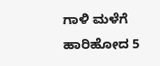ಗಾಳಿ ಮಳೆಗೆ ಹಾರಿಹೋದ 5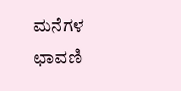ಮನೆಗಳ ಛಾವಣಿ